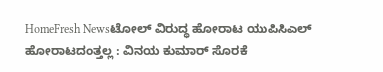HomeFresh Newsಟೋಲ್ ವಿರುದ್ಧ ಹೋರಾಟ ಯುಪಿಸಿಎಲ್ ಹೋರಾಟದಂತ್ತಲ್ಲ : ವಿನಯ ಕುಮಾರ್ ಸೊರಕೆ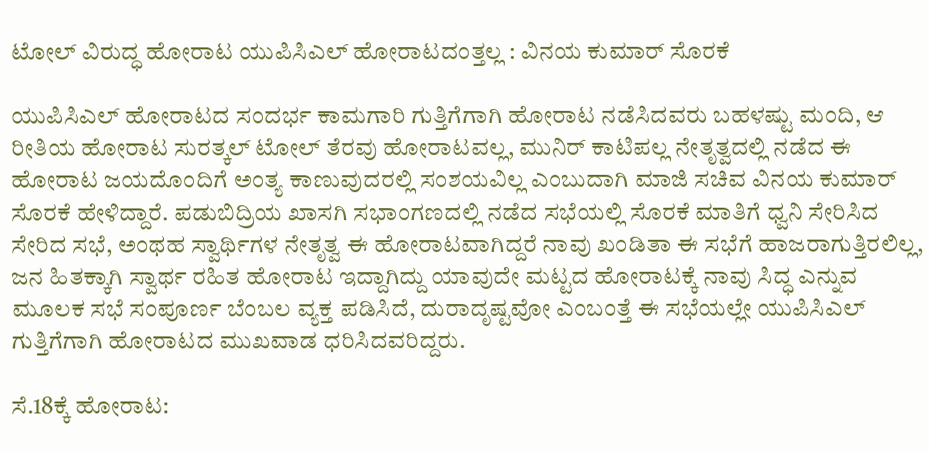ಟೋಲ್ ವಿರುದ್ಧ ಹೋರಾಟ ಯುಪಿಸಿಎಲ್ ಹೋರಾಟದಂತ್ತಲ್ಲ : ವಿನಯ ಕುಮಾರ್ ಸೊರಕೆ

ಯುಪಿಸಿಎಲ್ ಹೋರಾಟದ ಸಂದರ್ಭ ಕಾಮಗಾರಿ ಗುತ್ತಿಗೆಗಾಗಿ ಹೋರಾಟ ನಡೆಸಿದವರು ಬಹಳಷ್ಟು ಮಂದಿ, ಆ ರೀತಿಯ ಹೋರಾಟ ಸುರತ್ಕಲ್ ಟೋಲ್ ತೆರವು ಹೋರಾಟವಲ್ಲ, ಮುನಿರ್ ಕಾಟಿಪಲ್ಲ ನೇತೃತ್ವದಲ್ಲಿ ನಡೆದ ಈ ಹೋರಾಟ ಜಯದೊಂದಿಗೆ ಅಂತ್ಯ ಕಾಣುವುದರಲ್ಲಿ ಸಂಶಯವಿಲ್ಲ ಎಂಬುದಾಗಿ ಮಾಜಿ ಸಚಿವ ವಿನಯ ಕುಮಾರ್ ಸೊರಕೆ ಹೇಳಿದ್ದಾರೆ. ಪಡುಬಿದ್ರಿಯ ಖಾಸಗಿ ಸಭಾಂಗಣದಲ್ಲಿ ನಡೆದ ಸಭೆಯಲ್ಲಿ ಸೊರಕೆ ಮಾತಿಗೆ ಧ್ವನಿ ಸೇರಿಸಿದ ಸೇರಿದ ಸಭೆ, ಅಂಥಹ ಸ್ವಾರ್ಥಿಗಳ ನೇತೃತ್ವ ಈ ಹೋರಾಟವಾಗಿದ್ದರೆ ನಾವು ಖಂಡಿತಾ ಈ ಸಭೆಗೆ ಹಾಜರಾಗುತ್ತಿರಲಿಲ್ಲ, ಜನ ಹಿತಕ್ಕಾಗಿ ಸ್ವಾರ್ಥ ರಹಿತ ಹೋರಾಟ ಇದ್ದಾಗಿದ್ದು ಯಾವುದೇ ಮಟ್ಟದ ಹೋರಾಟಕ್ಕೆ ನಾವು ಸಿದ್ಧ ಎನ್ನುವ ಮೂಲಕ ಸಭೆ ಸಂಪೂರ್ಣ ಬೆಂಬಲ ವ್ಯಕ್ತ ಪಡಿಸಿದೆ, ದುರಾದೃಷ್ಟವೋ ಎಂಬಂತ್ತೆ ಈ ಸಭೆಯಲ್ಲೇ ಯುಪಿಸಿಎಲ್ ಗುತ್ತಿಗೆಗಾಗಿ ಹೋರಾಟದ ಮುಖವಾಡ ಧರಿಸಿದವರಿದ್ದರು.

ಸೆ.18ಕ್ಕೆ ಹೋರಾಟ: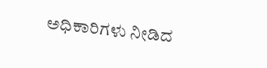ಅಧಿಕಾರಿಗಳು ನೀಡಿದ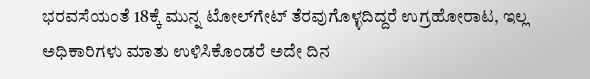ಭರವಸೆಯಂತೆ 18ಕ್ಕೆ ಮುನ್ನ ಟೋಲ್‍ಗೇಟ್ ತೆರವುಗೊಳ್ಳದಿದ್ದರೆ ಉಗ್ರಹೋರಾಟ, ಇಲ್ಲ ಅಧಿಕಾರಿಗಳು ಮಾತು ಉಳಿಸಿಕೊಂಡರೆ ಅದೇ ದಿನ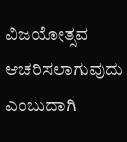ವಿಜಯೋತ್ಸವ ಆಚರಿಸಲಾಗುವುದು ಎಂಬುದಾಗಿ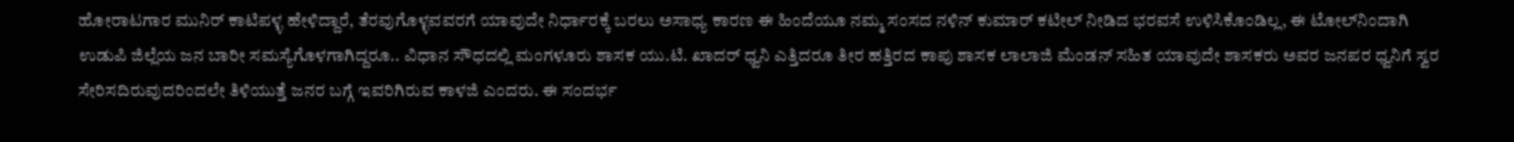ಹೋರಾಟಗಾರ ಮುನಿರ್ ಕಾಟಿಪಳ್ಳ ಹೇಳಿದ್ದಾರೆ, ತೆರವುಗೊಳ್ಳವವರಗೆ ಯಾವುದೇ ನಿರ್ಧಾರಕ್ಕೆ ಬರಲು ಅಸಾಧ್ಯ ಕಾರಣ ಈ ಹಿಂದೆಯೂ ನಮ್ಮ ಸಂಸದ ನಳಿನ್ ಕುಮಾರ್ ಕಟೀಲ್ ನೀಡಿದ ಭರವಸೆ ಉಳಿಸಿಕೊಂಡಿಲ್ಲ, ಈ ಟೋಲ್‍ನಿಂದಾಗಿ ಉಡುಪಿ ಜಿಲ್ಲೆಯ ಜನ ಬಾರೀ ಸಮಸ್ಯೆಗೊಳಗಾಗಿದ್ದರೂ.. ವಿಧಾನ ಸೌಧದಲ್ಲಿ ಮಂಗಳೂರು ಶಾಸಕ ಯು.ಟಿ. ಖಾದರ್ ಧ್ವನಿ ಎತ್ತಿದರೂ ತೀರ ಹತ್ತಿರದ ಕಾಪು ಶಾಸಕ ಲಾಲಾಜಿ ಮೆಂಡನ್ ಸಹಿತ ಯಾವುದೇ ಶಾಸಕರು ಅವರ ಜನಪರ ಧ್ವನಿಗೆ ಸ್ವರ ಸೇರಿಸದಿರುವುದರಿಂದಲೇ ತಿಳಿಯುತ್ತೆ ಜನರ ಬಗ್ಗೆ ಇವರಿಗಿರುವ ಕಾಳಜಿ ಎಂದರು. ಈ ಸಂದರ್ಭ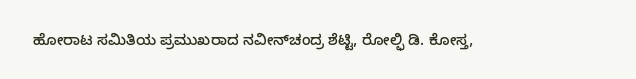ಹೋರಾಟ ಸಮಿತಿಯ ಪ್ರಮುಖರಾದ ನವೀನ್‍ಚಂದ್ರ ಶೆಟ್ಟಿ, ರೋಲ್ಫಿ ಡಿ. ಕೋಸ್ತ,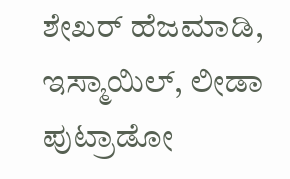ಶೇಖರ್ ಹೆಜಮಾಡಿ, ಇಸ್ಮಾಯಿಲ್, ಲೀಡಾ ಪುಟ್ರಾಡೋ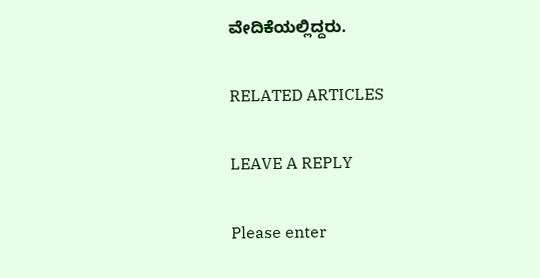ವೇದಿಕೆಯಲ್ಲಿದ್ದರು.

RELATED ARTICLES

LEAVE A REPLY

Please enter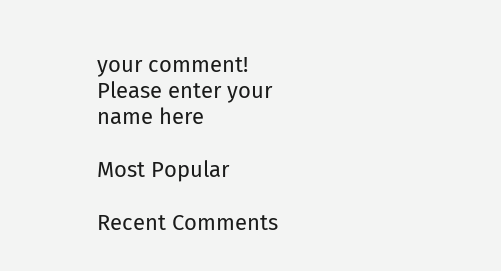your comment!
Please enter your name here

Most Popular

Recent Comments